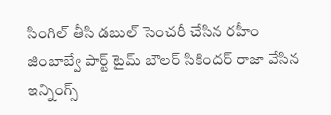సింగిల్ తీసి డబుల్ సెంచరీ చేసిన రహీం
జింబాబ్వే పార్ట్ టైమ్ బౌలర్ సికిందర్ రాజా వేసిన ఇన్నింగ్స్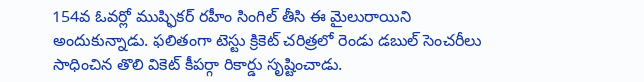154వ ఓవర్లో ముష్ఫికర్ రహీం సింగిల్ తీసి ఈ మైలురాయిని అందుకున్నాడు. ఫలితంగా టెస్టు క్రికెట్ చరిత్రలో రెండు డబుల్ సెంచరీలు సాధించిన తొలి వికెట్ కీపర్గా రికార్డు సృష్టించాడు.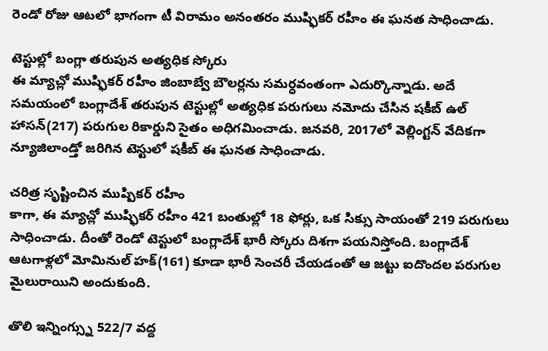రెండో రోజు ఆటలో భాగంగా టీ విరామం అనంతరం ముష్ఫికర్ రహీం ఈ ఘనత సాధించాడు.

టెస్టుల్లో బంగ్లా తరుపున అత్యధిక స్కోరు
ఈ మ్యాచ్లో ముష్ఫికర్ రహీం జింబాబ్వే బౌలర్లను సమర్ధవంతంగా ఎదుర్కొన్నాడు. అదే సమయంలో బంగ్లాదేశ్ తరుపున టెస్టుల్లో అత్యధిక పరుగులు నమోదు చేసిన షకీబ్ ఉల్ హాసన్(217) పరుగుల రికార్డుని సైతం అధిగమించాడు. జనవరి, 2017లో వెల్లింగ్టన్ వేదికగా న్యూజిలాండ్తో జరిగిన టెస్టులో షకీబ్ ఈ ఘనత సాధించాడు.

చరిత్ర సృష్టించిన ముష్పికర్ రహీం
కాగా, ఈ మ్యాచ్లో ముష్ఫికర్ రహీం 421 బంతుల్లో 18 ఫోర్లు, ఒక సిక్సు సాయంతో 219 పరుగులు సాధించాడు. దీంతో రెండో టెస్టులో బంగ్లాదేశ్ భారీ స్కోరు దిశగా పయనిస్తోంది. బంగ్లాదేశ్ ఆటగాళ్లలో మోమినుల్ హక్(161) కూడా భారీ సెంచరీ చేయడంతో ఆ జట్టు ఐదొందల పరుగుల మైలురాయిని అందుకుంది.

తొలి ఇన్నింగ్స్ను 522/7 వద్ద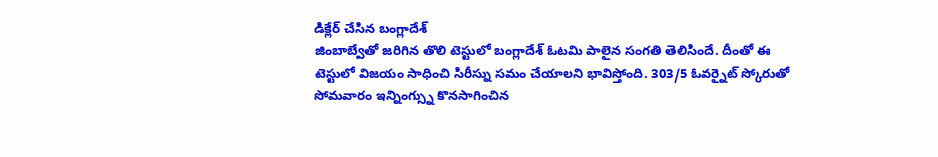డిక్లేర్ చేసిన బంగ్లాదేశ్
జింబాబ్వేతో జరిగిన తొలి టెస్టులో బంగ్లాదేశ్ ఓటమి పాలైన సంగతి తెలిసిందే. దీంతో ఈ టెస్టులో విజయం సాధించి సిరీస్ను సమం చేయాలని భావిస్తోంది. 303/5 ఓవర్నైట్ స్కోరుతో సోమవారం ఇన్నింగ్స్ను కొనసాగించిన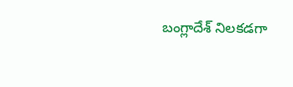బంగ్లాదేశ్ నిలకడగా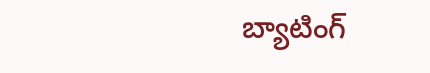బ్యాటింగ్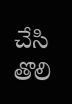చేసి తొలి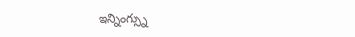ఇన్నింగ్స్ను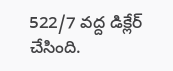522/7 వద్ద డిక్లేర్ చేసింది.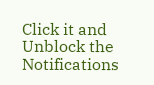Click it and Unblock the Notifications